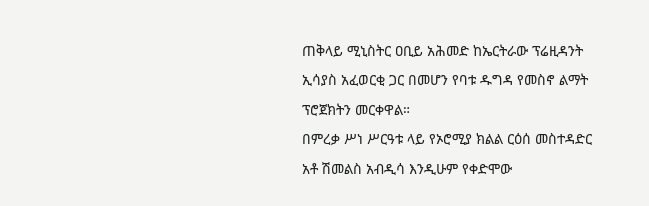ጠቅላይ ሚኒስትር ዐቢይ አሕመድ ከኤርትራው ፕሬዚዳንት ኢሳያስ አፈወርቂ ጋር በመሆን የባቱ ዱግዳ የመስኖ ልማት ፕሮጀክትን መርቀዋል።
በምረቃ ሥነ ሥርዓቱ ላይ የኦሮሚያ ክልል ርዕሰ መስተዳድር አቶ ሽመልስ አብዲሳ እንዲሁም የቀድሞው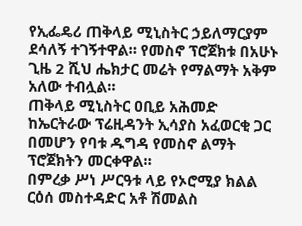የኢፌዴሪ ጠቅላይ ሚኒስትር ኃይለማርያም ደሳለኝ ተገኝተዋል። የመስኖ ፕሮጀክቱ በአሁኑ ጊዜ 2 ሺህ ሔክታር መሬት የማልማት አቅም አለው ተብሏል።
ጠቅላይ ሚኒስትር ዐቢይ አሕመድ ከኤርትራው ፕሬዚዳንት ኢሳያስ አፈወርቂ ጋር በመሆን የባቱ ዱግዳ የመስኖ ልማት ፕሮጀክትን መርቀዋል።
በምረቃ ሥነ ሥርዓቱ ላይ የኦሮሚያ ክልል ርዕሰ መስተዳድር አቶ ሽመልስ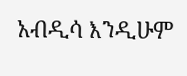አብዲሳ እንዲሁም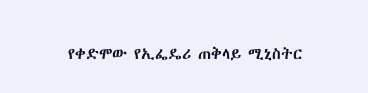የቀድሞው የኢፌዴሪ ጠቅላይ ሚኒስትር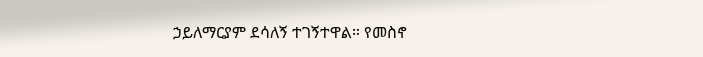ኃይለማርያም ደሳለኝ ተገኝተዋል። የመስኖ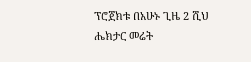ፕሮጀክቱ በአሁኑ ጊዜ 2 ሺህ ሔክታር መሬት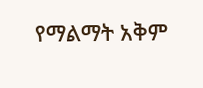የማልማት አቅም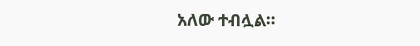አለው ተብሏል።